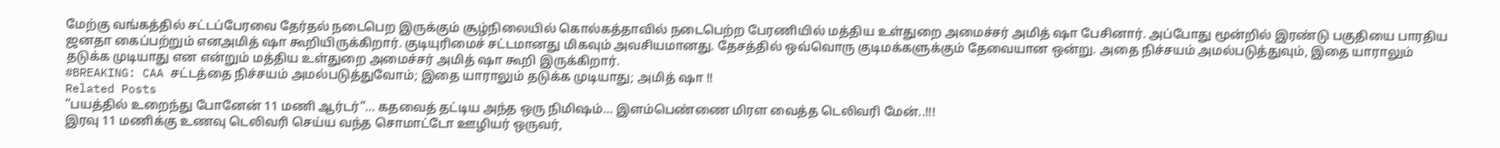மேற்கு வங்கத்தில் சட்டப்பேரவை தேர்தல் நடைபெற இருக்கும் சூழ்நிலையில் கொல்கத்தாவில் நடைபெற்ற பேரணியில் மத்திய உள்துறை அமைச்சர் அமித் ஷா பேசினார். அப்போது மூன்றில் இரண்டு பகுதியை பாரதிய ஜனதா கைப்பற்றும் எனஅமித் ஷா கூறியிருக்கிறார். குடியுரிமைச் சட்டமானது மிகவும் அவசியமானது. தேசத்தில் ஒவ்வொரு குடிமக்களுக்கும் தேவையான ஒன்று. அதை நிச்சயம் அமல்படுத்துவும், இதை யாராலும் தடுக்க முடியாது என என்றும் மத்திய உள்துறை அமைச்சர் அமித் ஷா கூறி இருக்கிறார்.
#BREAKING: CAA சட்டத்தை நிச்சயம் அமல்படுத்துவோம்; இதை யாராலும் தடுக்க முடியாது; அமித் ஷா !!
Related Posts
“பயத்தில் உறைந்து போனேன் 11 மணி ஆர்டர்”… கதவைத் தட்டிய அந்த ஒரு நிமிஷம்… இளம்பெண்ணை மிரள வைத்த டெலிவரி மேன்..!!!
இரவு 11 மணிக்கு உணவு டெலிவரி செய்ய வந்த சொமாட்டோ ஊழியர் ஒருவர்,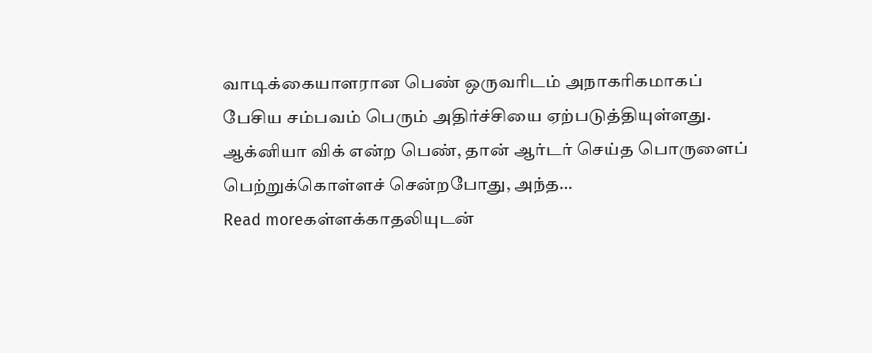வாடிக்கையாளரான பெண் ஒருவரிடம் அநாகரிகமாகப் பேசிய சம்பவம் பெரும் அதிர்ச்சியை ஏற்படுத்தியுள்ளது. ஆக்னியா விக் என்ற பெண், தான் ஆர்டர் செய்த பொருளைப் பெற்றுக்கொள்ளச் சென்றபோது, அந்த…
Read moreகள்ளக்காதலியுடன்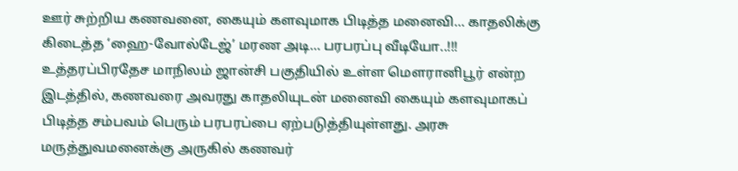ஊர் சுற்றிய கணவனை, கையும் களவுமாக பிடித்த மனைவி… காதலிக்கு கிடைத்த ‘ஹை-வோல்டேஜ்’ மரண அடி… பரபரப்பு வீடியோ..!!!
உத்தரப்பிரதேச மாநிலம் ஜான்சி பகுதியில் உள்ள மௌரானிபூர் என்ற இடத்தில், கணவரை அவரது காதலியுடன் மனைவி கையும் களவுமாகப் பிடித்த சம்பவம் பெரும் பரபரப்பை ஏற்படுத்தியுள்ளது. அரசு மருத்துவமனைக்கு அருகில் கணவர்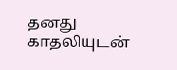தனது காதலியுடன்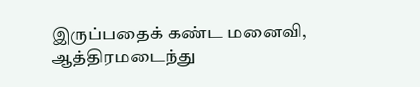இருப்பதைக் கண்ட மனைவி, ஆத்திரமடைந்து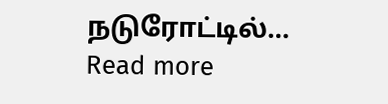நடுரோட்டில்…
Read more